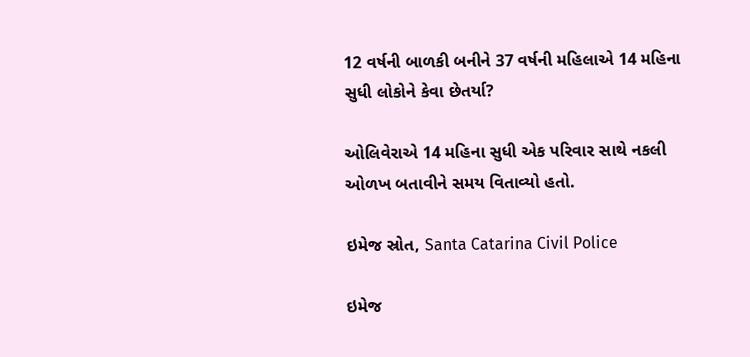12 વર્ષની બાળકી બનીને 37 વર્ષની મહિલાએ 14 મહિના સુધી લોકોને કેવા છેતર્યા?

ઓલિવેરાએ 14 મહિના સુધી એક પરિવાર સાથે નકલી ઓળખ બતાવીને સમય વિતાવ્યો હતો.

ઇમેજ સ્રોત, Santa Catarina Civil Police

ઇમેજ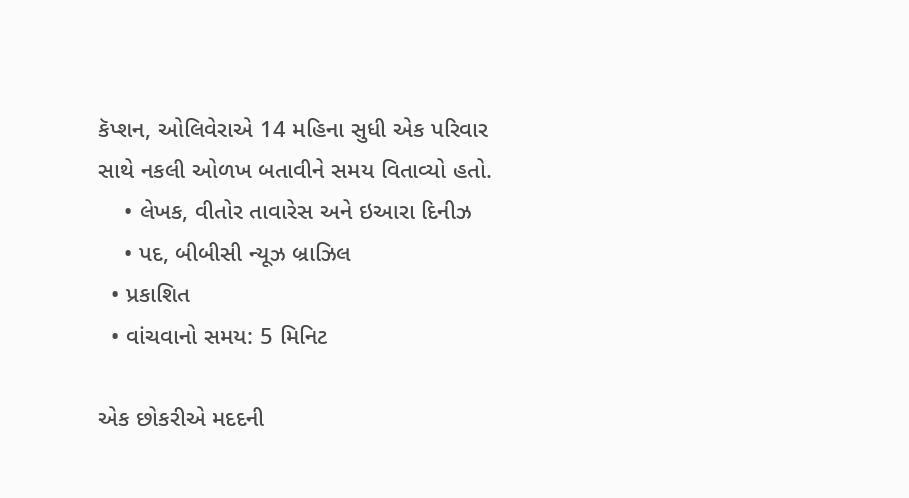કૅપ્શન, ઓલિવેરાએ 14 મહિના સુધી એક પરિવાર સાથે નકલી ઓળખ બતાવીને સમય વિતાવ્યો હતો.
    • લેખક, વીતોર તાવારેસ અને ઇઆરા દિનીઝ
    • પદ, બીબીસી ન્યૂઝ બ્રાઝિલ
  • પ્રકાશિત
  • વાંચવાનો સમય: 5 મિનિટ

એક છોકરીએ મદદની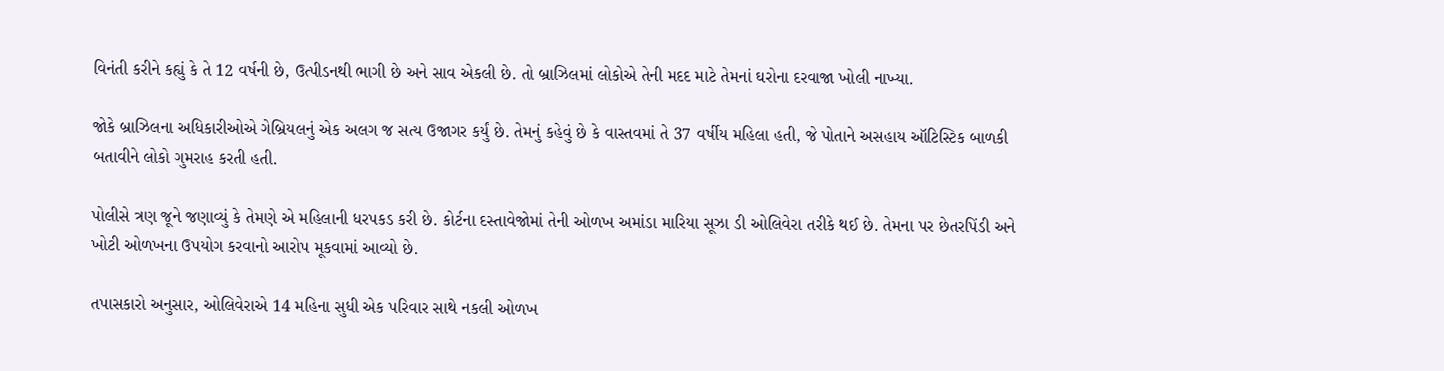વિનંતી કરીને કહ્યું કે તે 12 વર્ષની છે, ઉત્પીડનથી ભાગી છે અને સાવ એકલી છે. તો બ્રાઝિલમાં લોકોએ તેની મદદ માટે તેમનાં ઘરોના દરવાજા ખોલી નાખ્યા.

જોકે બ્રાઝિલના અધિકારીઓએ ગેબ્રિયલનું એક અલગ જ સત્ય ઉજાગર કર્યું છે. તેમનું કહેવું છે કે વાસ્તવમાં તે 37 વર્ષીય મહિલા હતી, જે પોતાને અસહાય ઑટિસ્ટિક બાળકી બતાવીને લોકો ગુમરાહ કરતી હતી.

પોલીસે ત્રણ જૂને જણાવ્યું કે તેમણે એ મહિલાની ધરપકડ કરી છે. કોર્ટના દસ્તાવેજોમાં તેની ઓળખ અમાંડા મારિયા સૂઝા ડી ઓલિવેરા તરીકે થઈ છે. તેમના પર છેતરપિંડી અને ખોટી ઓળખના ઉપયોગ કરવાનો આરોપ મૂકવામાં આવ્યો છે.

તપાસકારો અનુસાર, ઓલિવેરાએ 14 મહિના સુધી એક પરિવાર સાથે નકલી ઓળખ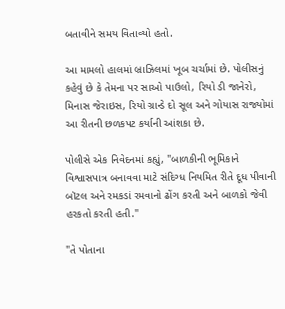બતાવીને સમય વિતાવ્યો હતો.

આ મામલો હાલમાં બ્રાઝિલમાં ખૂબ ચર્ચામાં છે. પોલીસનું કહેવું છે કે તેમના પર સાઓ પાઉલો, રિયો ડી જાનેરો, મિનાસ જેરાઇસ, રિયો ગ્રાન્ડે દો સૂલ અને ગોયાસ રાજ્યોમાં આ રીતની છળકપટ કર્યાની આંશકા છે.

પોલીસે એક નિવેદનમાં કહ્યું, "બાળકીની ભૂમિકાને વિશ્વાસપાત્ર બનાવવા માટે સંદિગ્ધ નિયમિત રીતે દૂધ પીવાની બૉટલ અને રમકડાં રમવાનો ઢોંગ કરતી અને બાળકો જેવી હરકતો કરતી હતી."

"તે પોતાના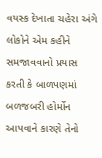વયસ્ક દેખાતા ચહેરા અંગે લોકોને એમ કહીને સમજાવવાનો પ્રયાસ કરતી કે બાળપણમાં બળજબરી હોર્મોન આપવાને કારણે તેનો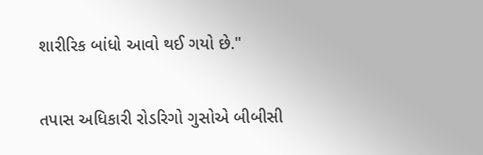શારીરિક બાંધો આવો થઈ ગયો છે."

તપાસ અધિકારી રોડરિગો ગુસોએ બીબીસી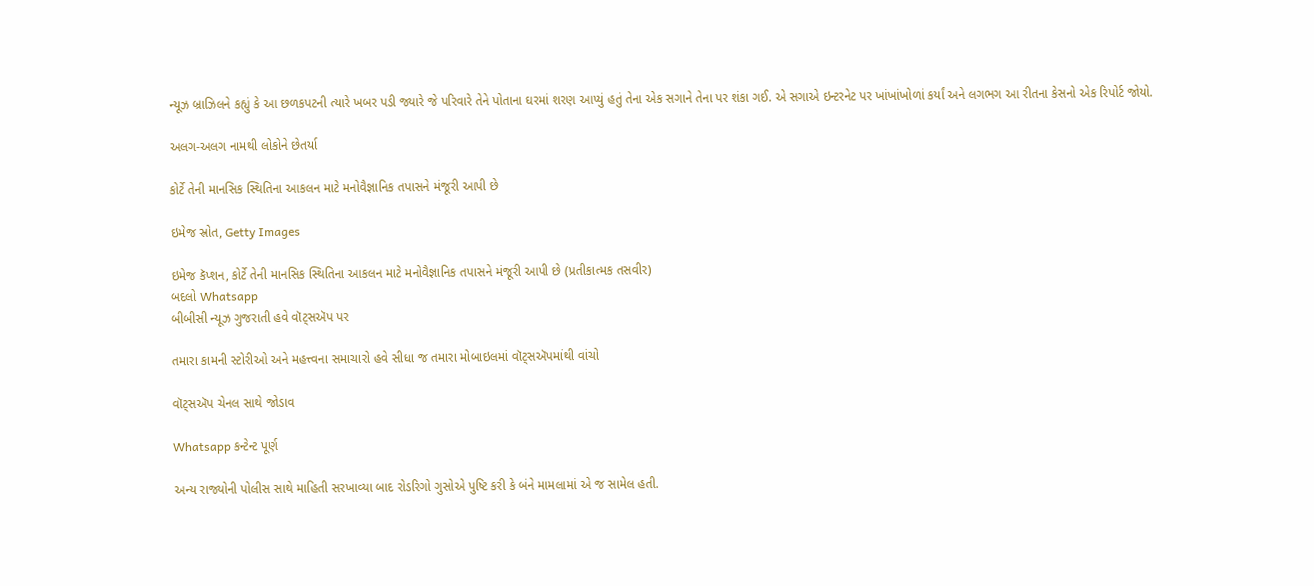ન્યૂઝ બ્રાઝિલને કહ્યું કે આ છળકપટની ત્યારે ખબર પડી જ્યારે જે પરિવારે તેને પોતાના ઘરમાં શરણ આપ્યું હતું તેના એક સગાને તેના પર શંકા ગઈ. એ સગાએ ઇન્ટરનેટ પર ખાંખાંખોળાં કર્યાં અને લગભગ આ રીતના કેસનો એક રિપોર્ટ જોયો.

અલગ-અલગ નામથી લોકોને છેતર્યા

કોર્ટે તેની માનસિક સ્થિતિના આકલન માટે મનોવૈજ્ઞાનિક તપાસને મંજૂરી આપી છે

ઇમેજ સ્રોત, Getty Images

ઇમેજ કૅપ્શન, કોર્ટે તેની માનસિક સ્થિતિના આકલન માટે મનોવૈજ્ઞાનિક તપાસને મંજૂરી આપી છે (પ્રતીકાત્મક તસવીર)
બદલો Whatsapp
બીબીસી ન્યૂઝ ગુજરાતી હવે વૉટ્સઍપ પર

તમારા કામની સ્ટોરીઓ અને મહત્ત્વના સમાચારો હવે સીધા જ તમારા મોબાઇલમાં વૉટ્સઍપમાંથી વાંચો

વૉટ્સઍપ ચેનલ સાથે જોડાવ

Whatsapp કન્ટેન્ટ પૂર્ણ

અન્ય રાજ્યોની પોલીસ સાથે માહિતી સરખાવ્યા બાદ રોડરિગો ગુસોએ પુષ્ટિ કરી કે બંને મામલામાં એ જ સામેલ હતી.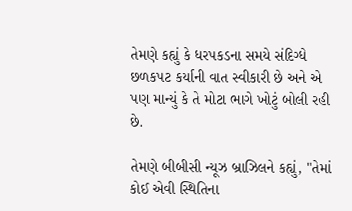તેમણે કહ્યું કે ધરપકડના સમયે સંદિગ્ધે છળકપટ કર્યાની વાત સ્વીકારી છે અને એ પણ માન્યું કે તે મોટા ભાગે ખોટું બોલી રહી છે.

તેમણે બીબીસી ન્યૂઝ બ્રાઝિલને કહ્યું, "તેમાં કોઈ એવી સ્થિતિના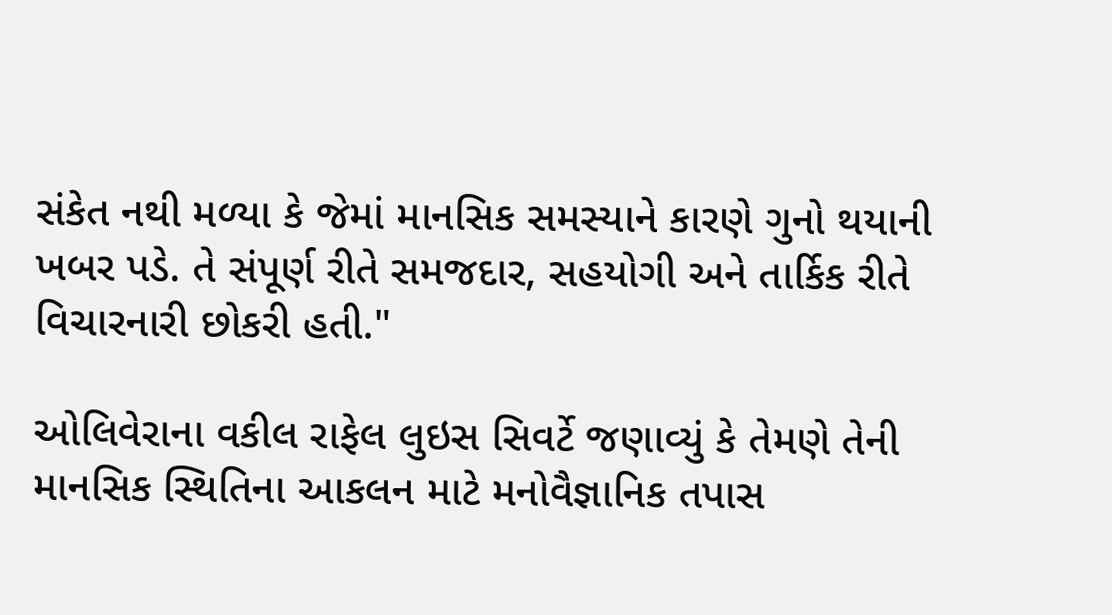સંકેત નથી મળ્યા કે જેમાં માનસિક સમસ્યાને કારણે ગુનો થયાની ખબર પડે. તે સંપૂર્ણ રીતે સમજદાર, સહયોગી અને તાર્કિક રીતે વિચારનારી છોકરી હતી."

ઓલિવેરાના વકીલ રાફેલ લુઇસ સિવર્ટે જણાવ્યું કે તેમણે તેની માનસિક સ્થિતિના આકલન માટે મનોવૈજ્ઞાનિક તપાસ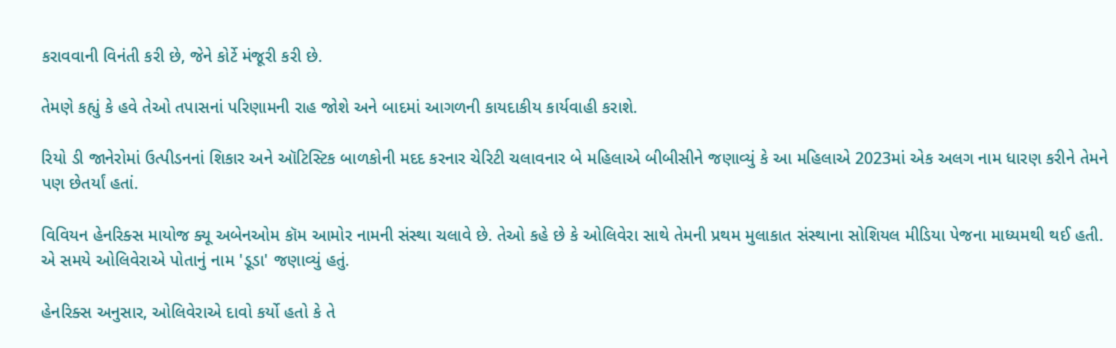કરાવવાની વિનંતી કરી છે, જેને કોર્ટે મંજૂરી કરી છે.

તેમણે કહ્યું કે હવે તેઓ તપાસનાં પરિણામની રાહ જોશે અને બાદમાં આગળની કાયદાકીય કાર્યવાહી કરાશે.

રિયો ડી જાનેરોમાં ઉત્પીડનનાં શિકાર અને ઑટિસ્ટિક બાળકોની મદદ કરનાર ચેરિટી ચલાવનાર બે મહિલાએ બીબીસીને જણાવ્યું કે આ મહિલાએ 2023માં એક અલગ નામ ધારણ કરીને તેમને પણ છેતર્યાં હતાં.

વિવિયન હેનરિક્સ માયોજ ક્યૂ અબેનઓમ કૉમ આમોર નામની સંસ્થા ચલાવે છે. તેઓ કહે છે કે ઓલિવેરા સાથે તેમની પ્રથમ મુલાકાત સંસ્થાના સોશિયલ મીડિયા પેજના માધ્યમથી થઈ હતી. એ સમયે ઓલિવેરાએ પોતાનું નામ 'ડૂડા' જણાવ્યું હતું.

હેનરિક્સ અનુસાર, ઓલિવેરાએ દાવો કર્યો હતો કે તે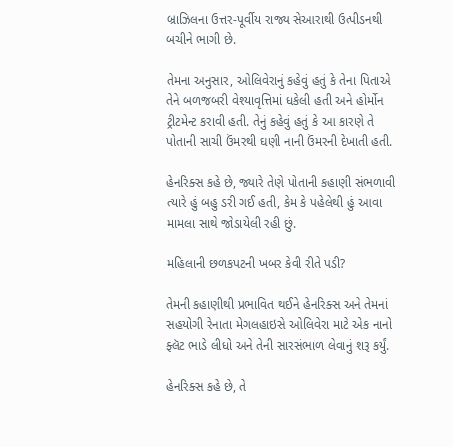બ્રાઝિલના ઉત્તર-પૂર્વીય રાજ્ય સેઆરાથી ઉત્પીડનથી બચીને ભાગી છે.

તેમના અનુસાર, ઓલિવેરાનું કહેવું હતું કે તેના પિતાએ તેને બળજબરી વેશ્યાવૃત્તિમાં ધકેલી હતી અને હોર્મોન ટ્રીટમેન્ટ કરાવી હતી. તેનું કહેવું હતું કે આ કારણે તે પોતાની સાચી ઉંમરથી ઘણી નાની ઉંમરની દેખાતી હતી.

હેનરિક્સ કહે છે, જ્યારે તેણે પોતાની કહાણી સંભળાવી ત્યારે હું બહુ ડરી ગઈ હતી, કેમ કે પહેલેથી હું આવા મામલા સાથે જોડાયેલી રહી છું.

મહિલાની છળકપટની ખબર કેવી રીતે પડી?

તેમની કહાણીથી પ્રભાવિત થઈને હેનરિક્સ અને તેમનાં સહયોગી રેનાતા મેગલહાઇસે ઓલિવેરા માટે એક નાનો ફ્લૅટ ભાડે લીધો અને તેની સારસંભાળ લેવાનું શરૂ કર્યું.

હેનરિક્સ કહે છે, તે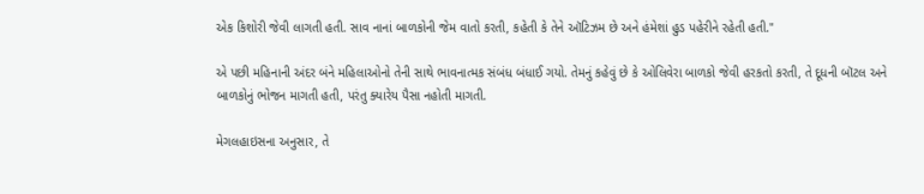એક કિશોરી જેવી લાગતી હતી. સાવ નાનાં બાળકોની જેમ વાતો કરતી, કહેતી કે તેને ઑટિઝમ છે અને હંમેશાં હુડ પહેરીને રહેતી હતી."

એ પછી મહિનાની અંદર બંને મહિલાઓનો તેની સાથે ભાવનાત્મક સંબંધ બંધાઈ ગયો. તેમનું કહેવું છે કે ઓલિવેરા બાળકો જેવી હરકતો કરતી, તે દૂધની બૉટલ અને બાળકોનું ભોજન માગતી હતી, પરંતુ ક્યારેય પૈસા નહોતી માગતી.

મેગલહાઇસના અનુસાર, તે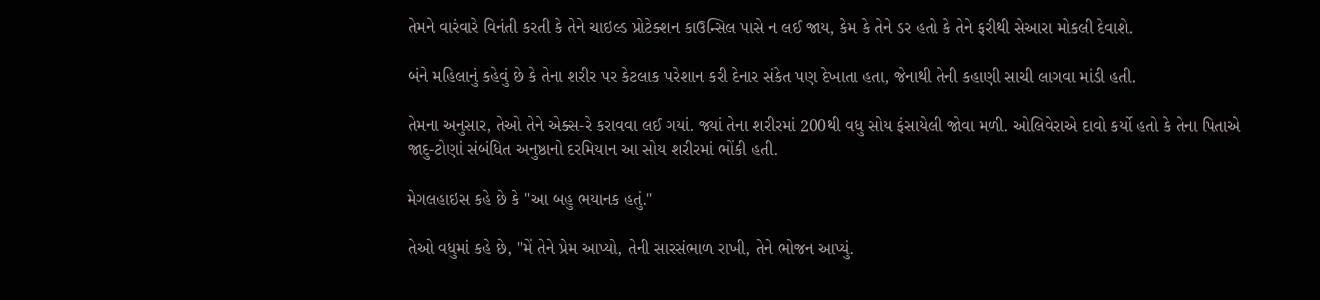તેમને વારંવારે વિનંતી કરતી કે તેને ચાઇલ્ડ પ્રોટેક્શન કાઉન્સિલ પાસે ન લઈ જાય, કેમ કે તેને ડર હતો કે તેને ફરીથી સેઆરા મોકલી દેવાશે.

બંને મહિલાનું કહેવું છે કે તેના શરીર પર કેટલાક પરેશાન કરી દેનાર સંકેત પણ દેખાતા હતા, જેનાથી તેની કહાણી સાચી લાગવા માંડી હતી.

તેમના અનુસાર, તેઓ તેને એક્સ-રે કરાવવા લઈ ગયાં. જ્યાં તેના શરીરમાં 200થી વધુ સોય ફંસાયેલી જોવા મળી. ઓલિવેરાએ દાવો કર્યો હતો કે તેના પિતાએ જાદુ-ટોણાં સંબંધિત અનુષ્ઠાનો દરમિયાન આ સોય શરીરમાં ભોંકી હતી.

મેગલહાઇસ કહે છે કે "આ બહુ ભયાનક હતું."

તેઓ વધુમાં કહે છે, "મેં તેને પ્રેમ આપ્યો, તેની સારસંભાળ રાખી, તેને ભોજન આપ્યું.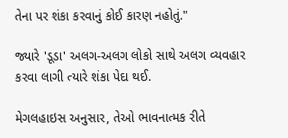તેના પર શંકા કરવાનું કોઈ કારણ નહોતું."

જ્યારે 'ડૂડા' અલગ-અલગ લોકો સાથે અલગ વ્યવહાર કરવા લાગી ત્યારે શંકા પેદા થઈ.

મેગલહાઇસ અનુસાર, તેઓ ભાવનાત્મક રીતે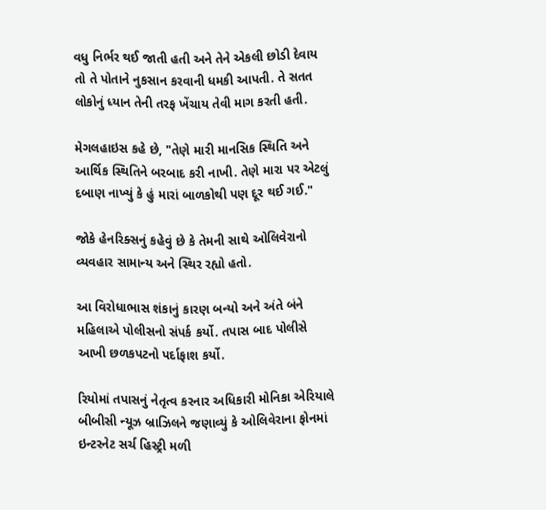વધુ નિર્ભર થઈ જાતી હતી અને તેને એકલી છોડી દેવાય તો તે પોતાને નુકસાન કરવાની ધમકી આપતી. તે સતત લોકોનું ધ્યાન તેની તરફ ખેંચાય તેવી માગ કરતી હતી.

મેગલહાઇસ કહે છે, "તેણે મારી માનસિક સ્થિતિ અને આર્થિક સ્થિતિને બરબાદ કરી નાખી. તેણે મારા પર એટલું દબાણ નાખ્યું કે હું મારાં બાળકોથી પણ દૂર થઈ ગઈ."

જોકે હેનરિક્સનું કહેવું છે કે તેમની સાથે ઓલિવેરાનો વ્યવહાર સામાન્ય અને સ્થિર રહ્યો હતો.

આ વિરોધાભાસ શંકાનું કારણ બન્યો અને અંતે બંને મહિલાએ પોલીસનો સંપર્ક કર્યો. તપાસ બાદ પોલીસે આખી છળકપટનો પર્દાફાશ કર્યો.

રિયોમાં તપાસનું નેતૃત્વ કરનાર અધિકારી મોનિકા એરિયાલે બીબીસી ન્યૂઝ બ્રાઝિલને જણાવ્યું કે ઓલિવેરાના ફોનમાં ઇન્ટરનેટ સર્ચ હિસ્ટ્રી મળી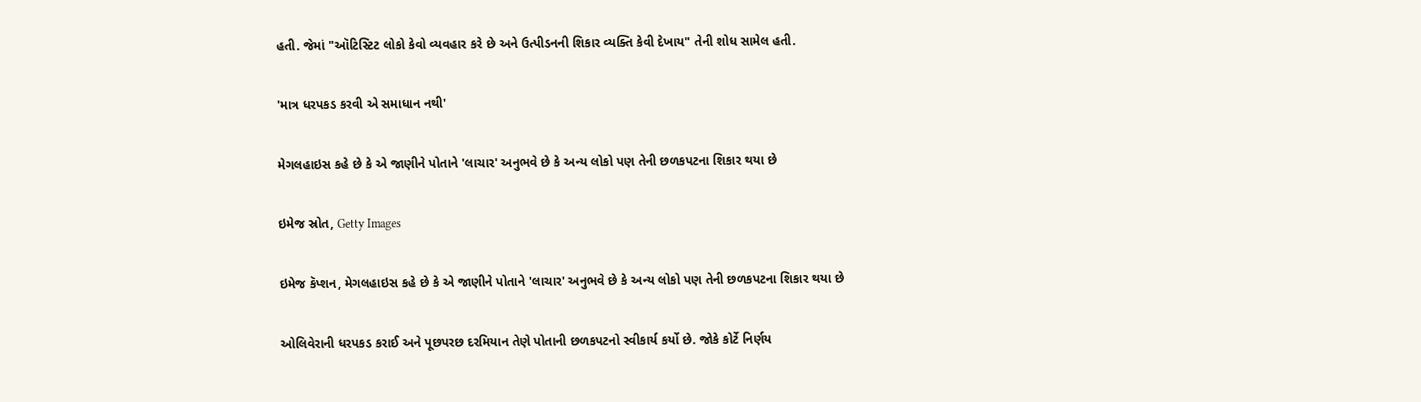હતી. જેમાં "ઑટિસ્ટિટ લોકો કેવો વ્યવહાર કરે છે અને ઉત્પીડનની શિકાર વ્યક્તિ કેવી દેખાય" તેની શોધ સામેલ હતી.

'માત્ર ધરપકડ કરવી એ સમાધાન નથી'

મેગલહાઇસ કહે છે કે એ જાણીને પોતાને 'લાચાર' અનુભવે છે કે અન્ય લોકો પણ તેની છળકપટના શિકાર થયા છે

ઇમેજ સ્રોત, Getty Images

ઇમેજ કૅપ્શન, મેગલહાઇસ કહે છે કે એ જાણીને પોતાને 'લાચાર' અનુભવે છે કે અન્ય લોકો પણ તેની છળકપટના શિકાર થયા છે

ઓલિવેરાની ધરપકડ કરાઈ અને પૂછપરછ દરમિયાન તેણે પોતાની છળકપટનો સ્વીકાર્ય કર્યો છે. જોકે કોર્ટે નિર્ણય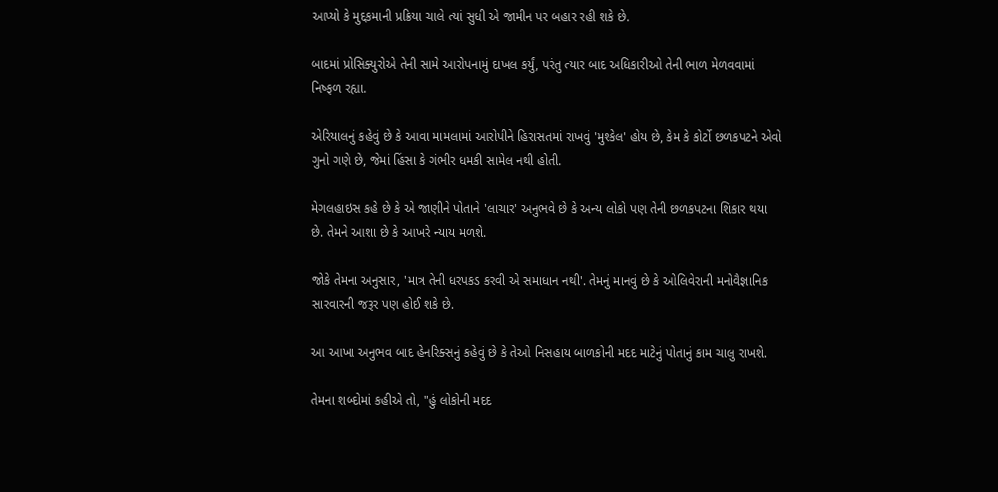આપ્યો કે મુદ્દકમાની પ્રક્રિયા ચાલે ત્યાં સુધી એ જામીન પર બહાર રહી શકે છે.

બાદમાં પ્રોસિક્યુરોએ તેની સામે આરોપનામું દાખલ કર્યું, પરંતુ ત્યાર બાદ અધિકારીઓ તેની ભાળ મેળવવામાં નિષ્ફળ રહ્યા.

એરિયાલનું કહેવું છે કે આવા મામલામાં આરોપીને હિરાસતમાં રાખવું 'મુશ્કેલ' હોય છે, કેમ કે કોર્ટો છળકપટને એવો ગુનો ગણે છે, જેમાં હિંસા કે ગંભીર ધમકી સામેલ નથી હોતી.

મેગલહાઇસ કહે છે કે એ જાણીને પોતાને 'લાચાર' અનુભવે છે કે અન્ય લોકો પણ તેની છળકપટના શિકાર થયા છે. તેમને આશા છે કે આખરે ન્યાય મળશે.

જોકે તેમના અનુસાર, 'માત્ર તેની ધરપકડ કરવી એ સમાધાન નથી'. તેમનું માનવું છે કે ઓલિવેરાની મનોવૈજ્ઞાનિક સારવારની જરૂર પણ હોઈ શકે છે.

આ આખા અનુભવ બાદ હેનરિક્સનું કહેવું છે કે તેઓ નિસહાય બાળકોની મદદ માટેનું પોતાનું કામ ચાલુ રાખશે.

તેમના શબ્દોમાં કહીએ તો, "હું લોકોની મદદ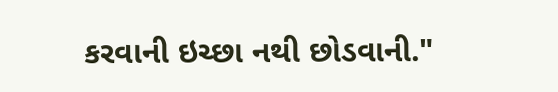કરવાની ઇચ્છા નથી છોડવાની."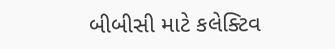બીબીસી માટે કલેક્ટિવ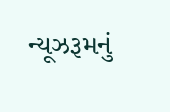ન્યૂઝરૂમનું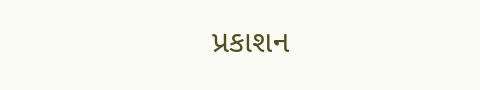પ્રકાશન